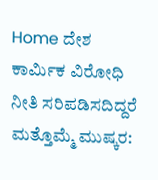Home ದೇಶ ಕಾರ್ಮಿಕ ವಿರೋಧಿ ನೀತಿ ಸರಿಪಡಿಸದಿದ್ದರೆ ಮತ್ತೊಮ್ಮೆ ಮುಷ್ಕರ: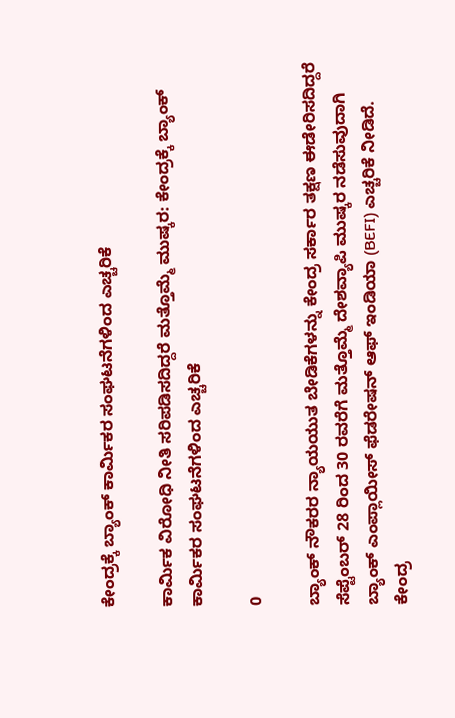ಕೇಂದ್ರಕ್ಕೆ ಬ್ಯಾಂಕ್‌ ಕಾರ್ಮಿಕರ ಸಂಘಟನೆಗಳಿಂದ ಎಚ್ಚರಿಕೆ

ಕಾರ್ಮಿಕ ವಿರೋಧಿ ನೀತಿ ಸರಿಪಡಿಸದಿದ್ದರೆ ಮತ್ತೊಮ್ಮೆ ಮುಷ್ಕರ: ಕೇಂದ್ರಕ್ಕೆ ಬ್ಯಾಂಕ್‌ ಕಾರ್ಮಿಕರ ಸಂಘಟನೆಗಳಿಂದ ಎಚ್ಚರಿಕೆ

0

ಬ್ಯಾಂಕ್ ನೌಕರರ ನ್ಯಾಯಯುತ ಬೇಡಿಕೆಗಳನ್ನು ಕೇಂದ್ರ ಸರ್ಕಾರ ತಕ್ಷಣ ಈಡೇರಿಸದಿದ್ದರೆ ಸೆಪ್ಟೆಂಬರ್ 28 ರಿಂದ 30 ರವರೆಗೆ ಮತ್ತೊಮ್ಮೆ ದೇಶವ್ಯಾಪಿ ಮುಷ್ಕರ ನಡೆಸುವುದಾಗಿ ಬ್ಯಾಂಕ್ ಎಂಪ್ಲಾಯೀಸ್ ಫೆಡರೇಷನ್ ಆಫ್ ಇಂಡಿಯಾ (BEFI) ಎಚ್ಚರಿಕೆ ನೀಡಿದೆ. ಕೇಂದ್ರ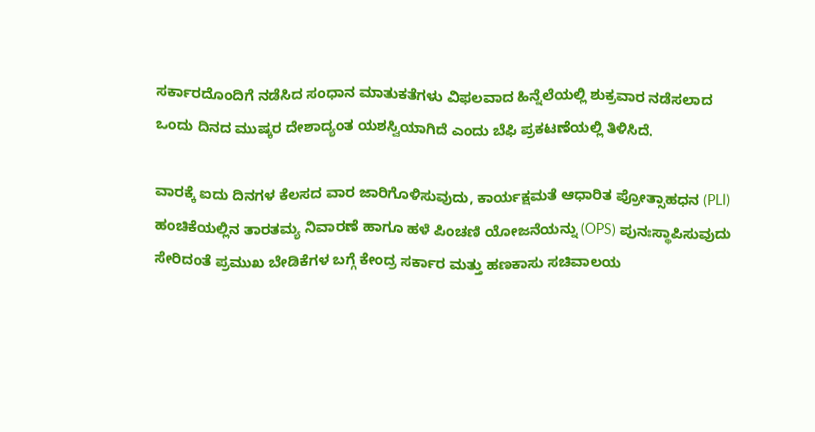ಸರ್ಕಾರದೊಂದಿಗೆ ನಡೆಸಿದ ಸಂಧಾನ ಮಾತುಕತೆಗಳು ವಿಫಲವಾದ ಹಿನ್ನೆಲೆಯಲ್ಲಿ ಶುಕ್ರವಾರ ನಡೆಸಲಾದ ಒಂದು ದಿನದ ಮುಷ್ಕರ ದೇಶಾದ್ಯಂತ ಯಶಸ್ವಿಯಾಗಿದೆ ಎಂದು ಬೆಫಿ ಪ್ರಕಟಣೆಯಲ್ಲಿ ತಿಳಿಸಿದೆ.

ವಾರಕ್ಕೆ ಐದು ದಿನಗಳ ಕೆಲಸದ ವಾರ ಜಾರಿಗೊಳಿಸುವುದು, ಕಾರ್ಯಕ್ಷಮತೆ ಆಧಾರಿತ ಪ್ರೋತ್ಸಾಹಧನ (PLI) ಹಂಚಿಕೆಯಲ್ಲಿನ ತಾರತಮ್ಯ ನಿವಾರಣೆ ಹಾಗೂ ಹಳೆ ಪಿಂಚಣಿ ಯೋಜನೆಯನ್ನು (OPS) ಪುನಃಸ್ಥಾಪಿಸುವುದು ಸೇರಿದಂತೆ ಪ್ರಮುಖ ಬೇಡಿಕೆಗಳ ಬಗ್ಗೆ ಕೇಂದ್ರ ಸರ್ಕಾರ ಮತ್ತು ಹಣಕಾಸು ಸಚಿವಾಲಯ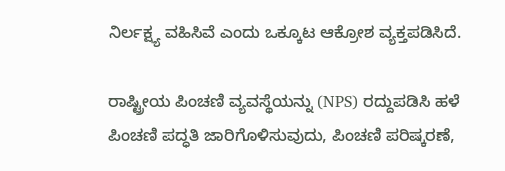ನಿರ್ಲಕ್ಷ್ಯ ವಹಿಸಿವೆ ಎಂದು ಒಕ್ಕೂಟ ಆಕ್ರೋಶ ವ್ಯಕ್ತಪಡಿಸಿದೆ.

ರಾಷ್ಟ್ರೀಯ ಪಿಂಚಣಿ ವ್ಯವಸ್ಥೆಯನ್ನು (NPS) ರದ್ದುಪಡಿಸಿ ಹಳೆ ಪಿಂಚಣಿ ಪದ್ಧತಿ ಜಾರಿಗೊಳಿಸುವುದು, ಪಿಂಚಣಿ ಪರಿಷ್ಕರಣೆ,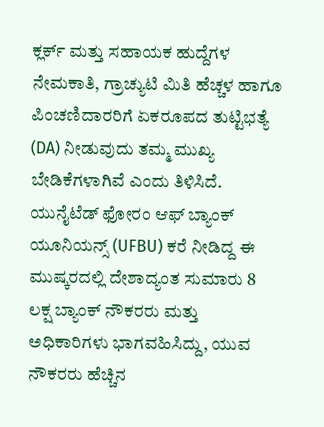ಕ್ಲರ್ಕ್ ಮತ್ತು ಸಹಾಯಕ ಹುದ್ದೆಗಳ ನೇಮಕಾತಿ, ಗ್ರಾಚ್ಯುಟಿ ಮಿತಿ ಹೆಚ್ಚಳ ಹಾಗೂ ಪಿಂಚಣಿದಾರರಿಗೆ ಏಕರೂಪದ ತುಟ್ಟಿಭತ್ಯೆ (DA) ನೀಡುವುದು ತಮ್ಮ ಮುಖ್ಯ ಬೇಡಿಕೆಗಳಾಗಿವೆ ಎಂದು ತಿಳಿಸಿದೆ. ಯುನೈಟೆಡ್ ಫೋರಂ ಆಫ್ ಬ್ಯಾಂಕ್ ಯೂನಿಯನ್ಸ್ (UFBU) ಕರೆ ನೀಡಿದ್ದ ಈ ಮುಷ್ಕರದಲ್ಲಿ ದೇಶಾದ್ಯಂತ ಸುಮಾರು 8 ಲಕ್ಷ ಬ್ಯಾಂಕ್ ನೌಕರರು ಮತ್ತು ಅಧಿಕಾರಿಗಳು ಭಾಗವಹಿಸಿದ್ದು, ಯುವ ನೌಕರರು ಹೆಚ್ಚಿನ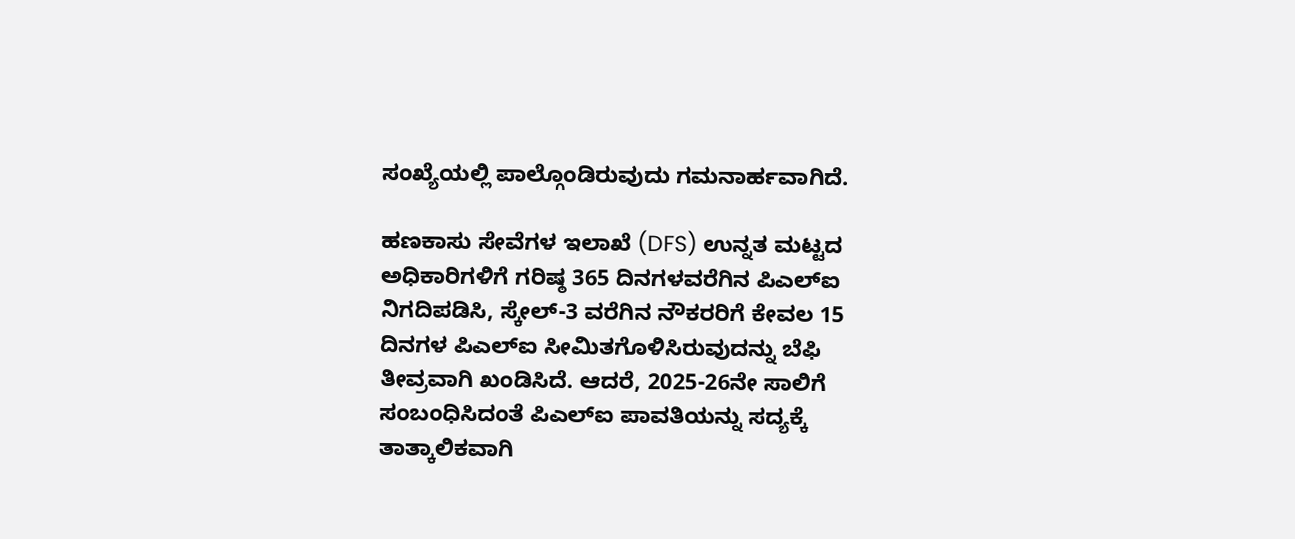ಸಂಖ್ಯೆಯಲ್ಲಿ ಪಾಲ್ಗೊಂಡಿರುವುದು ಗಮನಾರ್ಹವಾಗಿದೆ.

ಹಣಕಾಸು ಸೇವೆಗಳ ಇಲಾಖೆ (DFS) ಉನ್ನತ ಮಟ್ಟದ ಅಧಿಕಾರಿಗಳಿಗೆ ಗರಿಷ್ಠ 365 ದಿನಗಳವರೆಗಿನ ಪಿಎಲ್‌ಐ ನಿಗದಿಪಡಿಸಿ, ಸ್ಕೇಲ್-3 ವರೆಗಿನ ನೌಕರರಿಗೆ ಕೇವಲ 15 ದಿನಗಳ ಪಿಎಲ್‌ಐ ಸೀಮಿತಗೊಳಿಸಿರುವುದನ್ನು ಬೆಫಿ ತೀವ್ರವಾಗಿ ಖಂಡಿಸಿದೆ. ಆದರೆ, 2025-26ನೇ ಸಾಲಿಗೆ ಸಂಬಂಧಿಸಿದಂತೆ ಪಿಎಲ್‌ಐ ಪಾವತಿಯನ್ನು ಸದ್ಯಕ್ಕೆ ತಾತ್ಕಾಲಿಕವಾಗಿ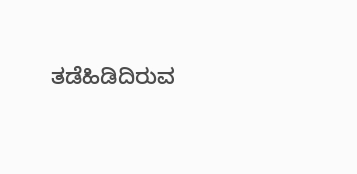ತಡೆಹಿಡಿದಿರುವ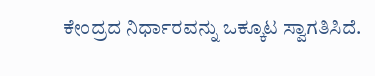ಕೇಂದ್ರದ ನಿರ್ಧಾರವನ್ನು ಒಕ್ಕೂಟ ಸ್ವಾಗತಿಸಿದೆ.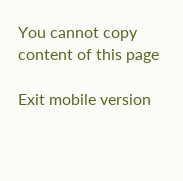You cannot copy content of this page

Exit mobile version